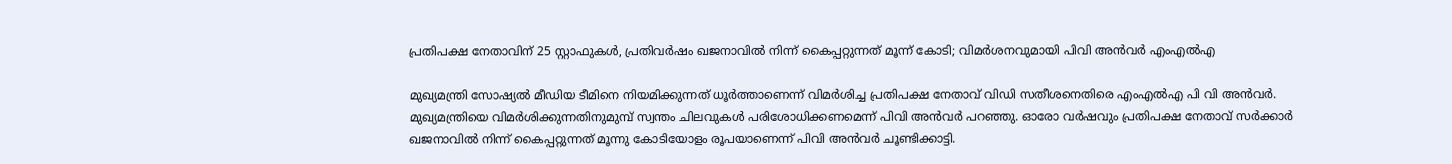പ്രതിപക്ഷ നേതാവിന് 25 സ്റ്റാഫുകള്‍, പ്രതിവര്‍ഷം ഖജനാവില്‍ നിന്ന് കൈപ്പറ്റുന്നത് മൂന്ന് കോടി; വിമര്‍ശനവുമായി പിവി അന്‍വര്‍ എംഎല്‍എ

മുഖ്യമന്ത്രി സോഷ്യല്‍ മീഡിയ ടീമിനെ നിയമിക്കുന്നത് ധൂര്‍ത്താണെന്ന് വിമര്‍ശിച്ച പ്രതിപക്ഷ നേതാവ് വിഡി സതീശനെതിരെ എംഎല്‍എ പി വി അന്‍വര്‍. മുഖ്യമന്ത്രിയെ വിമര്‍ശിക്കുന്നതിനുമുമ്പ് സ്വന്തം ചിലവുകള്‍ പരിശോധിക്കണമെന്ന് പിവി അന്‍വര്‍ പറഞ്ഞു. ഓരോ വര്‍ഷവും പ്രതിപക്ഷ നേതാവ് സര്‍ക്കാര്‍ ഖജനാവില്‍ നിന്ന് കൈപ്പറ്റുന്നത് മൂന്നു കോടിയോളം രൂപയാണെന്ന് പിവി അന്‍വര്‍ ചൂണ്ടിക്കാട്ടി.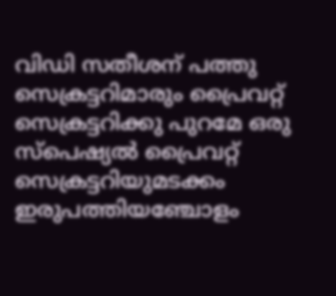വിഡി സതീശന് പത്തു സെക്രട്ടറിമാരും പ്രൈവറ്റ് സെക്രട്ടറിക്കു പുറമേ ഒരു സ്‌പെഷ്യല്‍ പ്രൈവറ്റ് സെക്രട്ടറിയുമടക്കം ഇരുപത്തിയഞ്ചോളം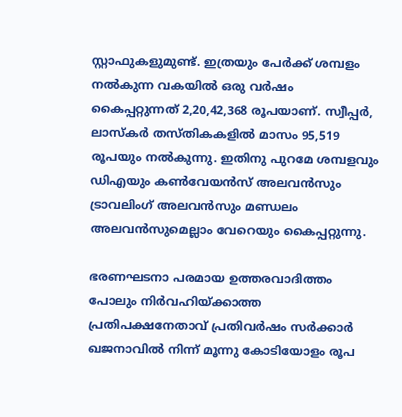സ്റ്റാഫുകളുമുണ്ട്. ഇത്രയും പേര്‍ക്ക് ശമ്പളം നല്‍കുന്ന വകയില്‍ ഒരു വര്‍ഷം കൈപ്പറ്റുന്നത് 2,20,42,368 രൂപയാണ്. സ്വീപ്പര്‍, ലാസ്‌കര്‍ തസ്തികകളില്‍ മാസം 95,519 രൂപയും നല്‍കുന്നു. ഇതിനു പുറമേ ശമ്പളവും ഡിഎയും കണ്‍വേയന്‍സ് അലവന്‍സും ട്രാവലിംഗ് അലവന്‍സും മണ്ഡലം അലവന്‍സുമെല്ലാം വേറെയും കൈപ്പറ്റുന്നു.

ഭരണഘടനാ പരമായ ഉത്തരവാദിത്തം പോലും നിര്‍വഹിയ്ക്കാത്ത പ്രതിപക്ഷനേതാവ് പ്രതിവര്‍ഷം സര്‍ക്കാര്‍ ഖജനാവില്‍ നിന്ന് മൂന്നു കോടിയോളം രൂപ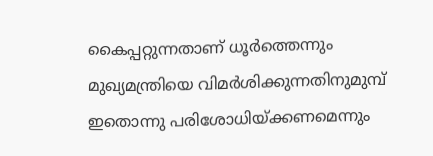കൈപ്പറ്റുന്നതാണ് ധൂര്‍ത്തെന്നും മുഖ്യമന്ത്രിയെ വിമര്‍ശിക്കുന്നതിനുമുമ്പ് ഇതൊന്നു പരിശോധിയ്ക്കണമെന്നും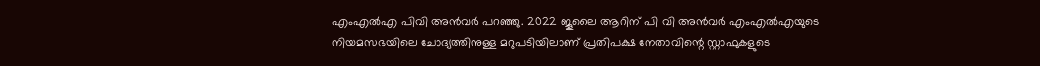എംഎല്‍എ പിവി അന്‍വര്‍ പറഞ്ഞു. 2022 ജൂലൈ ആറിന് പി വി അന്‍വര്‍ എംഎല്‍എയുടെ നിയമസഭയിലെ ചോദ്യത്തിനുള്ള മറുപടിയിലാണ് പ്രതിപക്ഷ നേതാവിന്റെ സ്റ്റാഫുകളുടെ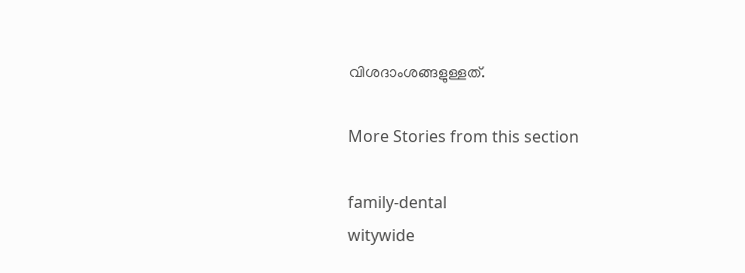വിശദാംശങ്ങളുള്ളത്.

More Stories from this section

family-dental
witywide